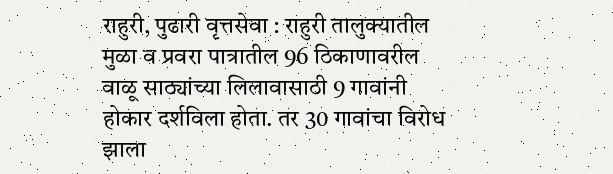राहुरी, पुढारी वृत्तसेवा : राहुरी तालुक्यातील मुळा व प्रवरा पात्रातील 96 ठिकाणावरील वाळू साठ्यांच्या लिलावासाठी 9 गावांनी होकार दर्शविला होता. तर 30 गावांचा विरोध झाला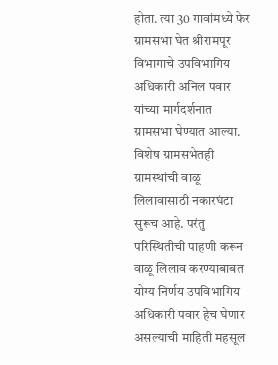होता. त्या 30 गावांमध्ये फेर ग्रामसभा घेत श्रीरामपूर विभागाचे उपविभागिय अधिकारी अनिल पवार यांच्या मार्गदर्शनात ग्रामसभा घेण्यात आल्या.
विशेष ग्रामसभेतही ग्रामस्थांची वाळू लिलावासाठी नकारघंटा सुरूच आहे. परंतु परिस्थितीची पाहणी करून वाळू लिलाव करण्याबाबत योग्य निर्णय उपविभागिय अधिकारी पवार हेच घेणार असल्याची माहिती महसूल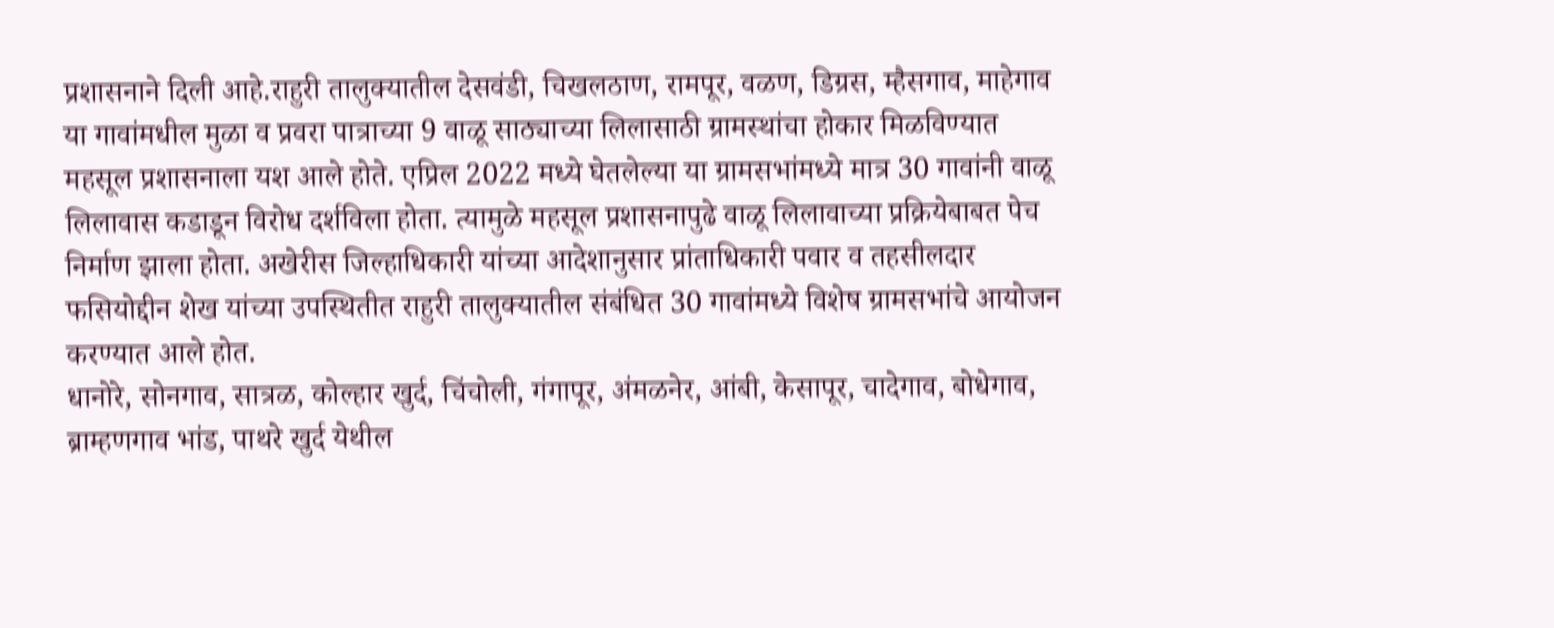प्रशासनाने दिली आहे.राहुरी तालुक्यातील देसवंडी, चिखलठाण, रामपूर, वळण, डिग्रस, म्हैसगाव, माहेगाव या गावांमधील मुळा व प्रवरा पात्राच्या 9 वाळू साठ्याच्या लिलासाठी ग्रामस्थांचा होकार मिळविण्यात महसूल प्रशासनाला यश आले होते. एप्रिल 2022 मध्ये घेतलेल्या या ग्रामसभांमध्ये मात्र 30 गावांनी वाळू लिलावास कडाडून विरोध दर्शविला होता. त्यामुळे महसूल प्रशासनापुढे वाळू लिलावाच्या प्रक्रियेबाबत पेच निर्माण झाला होता. अखेरीस जिल्हाधिकारी यांच्या आदेशानुसार प्रांताधिकारी पवार व तहसीलदार फसियोद्दीन शेख यांच्या उपस्थितीत राहुरी तालुक्यातील संबंधित 30 गावांमध्ये विशेष ग्रामसभांचे आयोजन करण्यात आले होत.
धानोरे, सोनगाव, सात्रळ, कोल्हार खुर्द, चिंचोली, गंगापूर, अंमळनेर, आंबी, केसापूर, चादेगाव, बोधेगाव, ब्राम्हणगाव भांड, पाथरे खुर्द येथील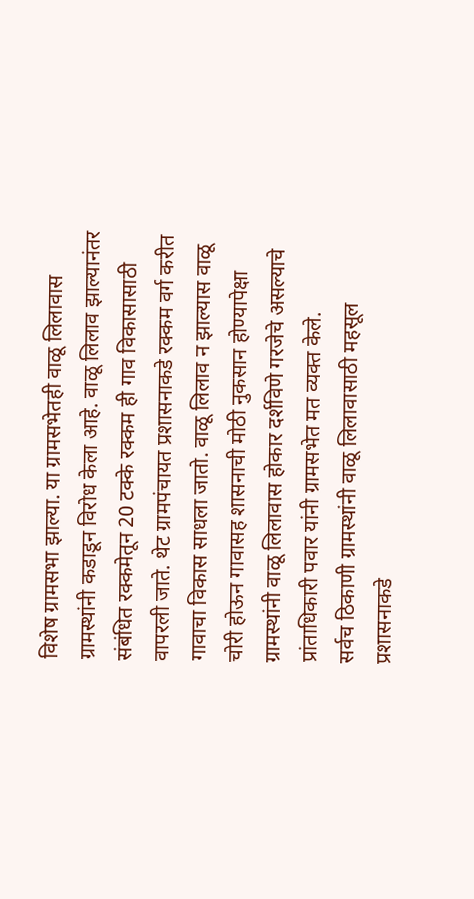विशेष ग्रामसभा झाल्या. या ग्रामसभेतही वाळू लिलावास ग्रामस्थांनी कडाडून विरोध केला आहे. वाळू लिलाव झाल्यानंतर संबंधित रक्कमेतून 20 टक्के रक्कम ही गाव विकासासाठी वापरली जाते. थेट ग्रामपंचायत प्रशासनाकडे रक्कम वर्ग करीत गावाचा विकास साधला जातो. वाळू लिलाव न झाल्यास वाळू चोरी होऊन गावासह शासनाची मोठी नुकसान होण्यापेक्षा ग्रामस्थांनी वाळू लिलावास होकार दर्शविणे गरजेचे असल्याचे प्रांताधिकारी पवार यांनी ग्रामसभेत मत व्यक्त केले.
सर्वच ठिकाणी ग्रामस्थांनी वाळू लिलावासाठी महसूल प्रशासनाकडे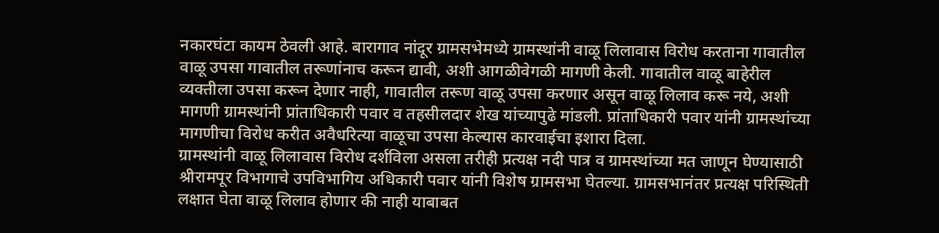नकारघंटा कायम ठेवली आहे. बारागाव नांदूर ग्रामसभेमध्ये ग्रामस्थांनी वाळू लिलावास विरोध करताना गावातील वाळू उपसा गावातील तरूणांनाच करून द्यावी, अशी आगळीवेगळी मागणी केली. गावातील वाळू बाहेरील व्यक्तीला उपसा करून देणार नाही, गावातील तरूण वाळू उपसा करणार असून वाळू लिलाव करू नये, अशी मागणी ग्रामस्थांनी प्रांताधिकारी पवार व तहसीलदार शेख यांच्यापुढे मांडली. प्रांताधिकारी पवार यांनी ग्रामस्थांच्या मागणीचा विरोध करीत अवैधरित्या वाळूचा उपसा केल्यास कारवाईचा इशारा दिला.
ग्रामस्थांनी वाळू लिलावास विरोध दर्शविला असला तरीही प्रत्यक्ष नदी पात्र व ग्रामस्थांच्या मत जाणून घेण्यासाठी श्रीरामपूर विभागाचे उपविभागिय अधिकारी पवार यांनी विशेष ग्रामसभा घेतल्या. ग्रामसभानंतर प्रत्यक्ष परिस्थिती लक्षात घेता वाळू लिलाव होणार की नाही याबाबत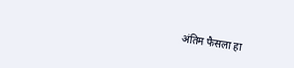अंतिम फैसला हा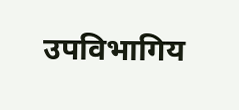उपविभागिय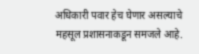अधिकारी पवार हेच घेणार असल्याचे महसूल प्रशासनाकडून समजले आहे.